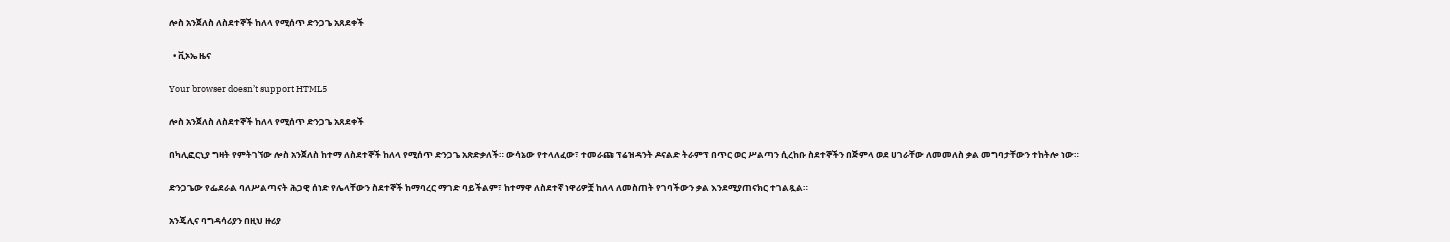ሎስ አንጀለስ ለስደተኞች ከለላ የሚሰጥ ድንጋጌ አጸደቀች

  • ቪኦኤ ዜና

Your browser doesn’t support HTML5

ሎስ አንጀለስ ለስደተኞች ከለላ የሚሰጥ ድንጋጌ አጸደቀች

በካሊፎርኒያ ግዛት የምትገኘው ሎስ አንጀለስ ከተማ ለስደተኞች ከለላ የሚሰጥ ድንጋጌ አጽድቃለች። ውሳኔው የተላለፈው፣ ተመራጩ ፕሬዝዳንት ዶናልድ ትራምፕ በጥር ወር ሥልጣን ሲረከቡ ስደተኞችን በጅምላ ወደ ሀገራቸው ለመመለስ ቃል መግባታቸውን ተከትሎ ነው።

ድንጋጌው የፌደራል ባለሥልጣናት ሕጋዊ ሰነድ የሌላቸውን ስደተኞች ከማባረር ማገድ ባይችልም፣ ከተማዋ ለስደተኛ ነዋሪዎቿ ከለላ ለመስጠት የገባችውን ቃል እንደሚያጠናክር ተገልጿል።

አንጄሊና ባግዳሳሪያን በዚህ ዙሪያ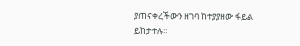ያጠናቀረችውን ዘገባ ከተያያዘው ፋይል ይከታተሉ።